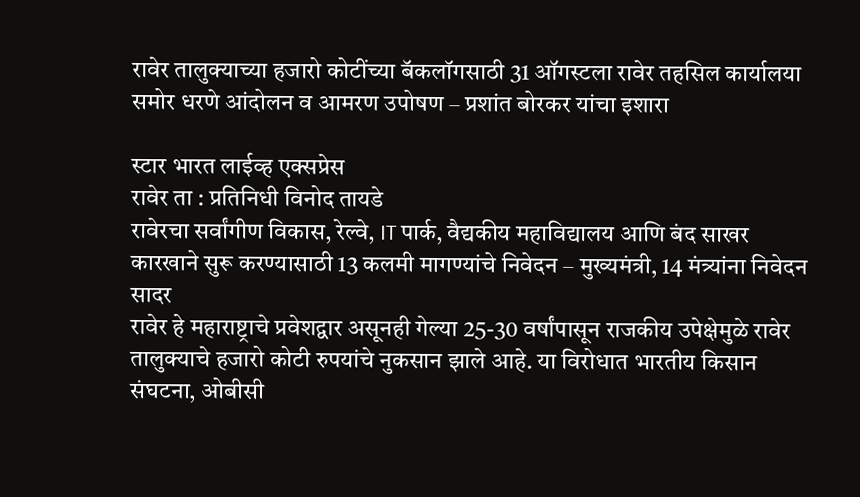रावेर तालुक्याच्या हजारो कोटींच्या बॅकलॉगसाठी 31 ऑगस्टला रावेर तहसिल कार्यालया समोर धरणे आंदोलन व आमरण उपोषण – प्रशांत बोरकर यांचा इशारा

स्टार भारत लाईव्ह एक्सप्रेस
रावेर ता : प्रतिनिधी विनोद तायडे
रावेरचा सर्वांगीण विकास, रेल्वे, IT पार्क, वैद्यकीय महाविद्यालय आणि बंद साखर कारखाने सुरू करण्यासाठी 13 कलमी मागण्यांचे निवेदन – मुख्यमंत्री, 14 मंत्र्यांना निवेदन सादर
रावेर हे महाराष्ट्राचे प्रवेशद्वार असूनही गेल्या 25-30 वर्षांपासून राजकीय उपेक्षेमुळे रावेर तालुक्याचे हजारो कोटी रुपयांचे नुकसान झाले आहे. या विरोधात भारतीय किसान संघटना, ओबीसी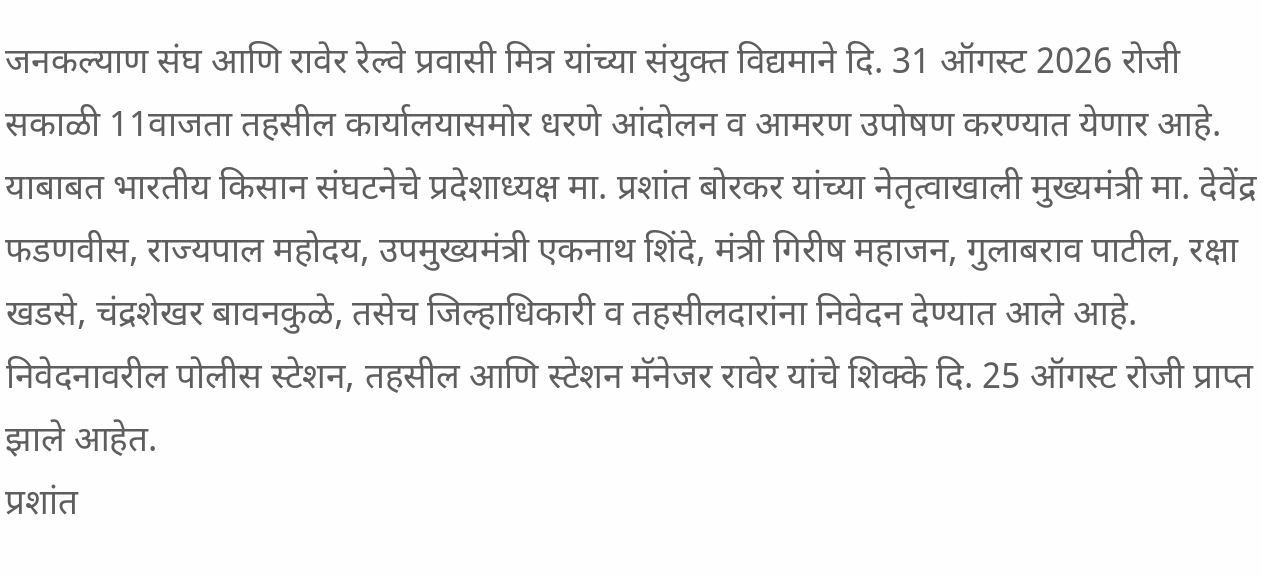जनकल्याण संघ आणि रावेर रेल्वे प्रवासी मित्र यांच्या संयुक्त विद्यमाने दि. 31 ऑगस्ट 2026 रोजी सकाळी 11वाजता तहसील कार्यालयासमोर धरणे आंदोलन व आमरण उपोषण करण्यात येणार आहे.
याबाबत भारतीय किसान संघटनेचे प्रदेशाध्यक्ष मा. प्रशांत बोरकर यांच्या नेतृत्वाखाली मुख्यमंत्री मा. देवेंद्र फडणवीस, राज्यपाल महोदय, उपमुख्यमंत्री एकनाथ शिंदे, मंत्री गिरीष महाजन, गुलाबराव पाटील, रक्षा खडसे, चंद्रशेखर बावनकुळे, तसेच जिल्हाधिकारी व तहसीलदारांना निवेदन देण्यात आले आहे.
निवेदनावरील पोलीस स्टेशन, तहसील आणि स्टेशन मॅनेजर रावेर यांचे शिक्के दि. 25 ऑगस्ट रोजी प्राप्त झाले आहेत.
प्रशांत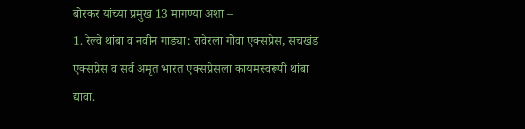बोरकर यांच्या प्रमुख 13 मागण्या अशा –
1. रेल्वे थांबा व नवीन गाड्या: रावेरला गोवा एक्सप्रेस, सचखंड एक्सप्रेस व सर्व अमृत भारत एक्सप्रेसला कायमस्वरूपी थांबा द्यावा.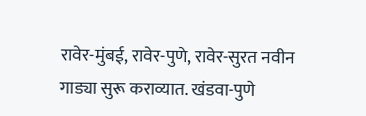रावेर-मुंबई, रावेर-पुणे, रावेर-सुरत नवीन गाड्या सुरू कराव्यात. खंडवा-पुणे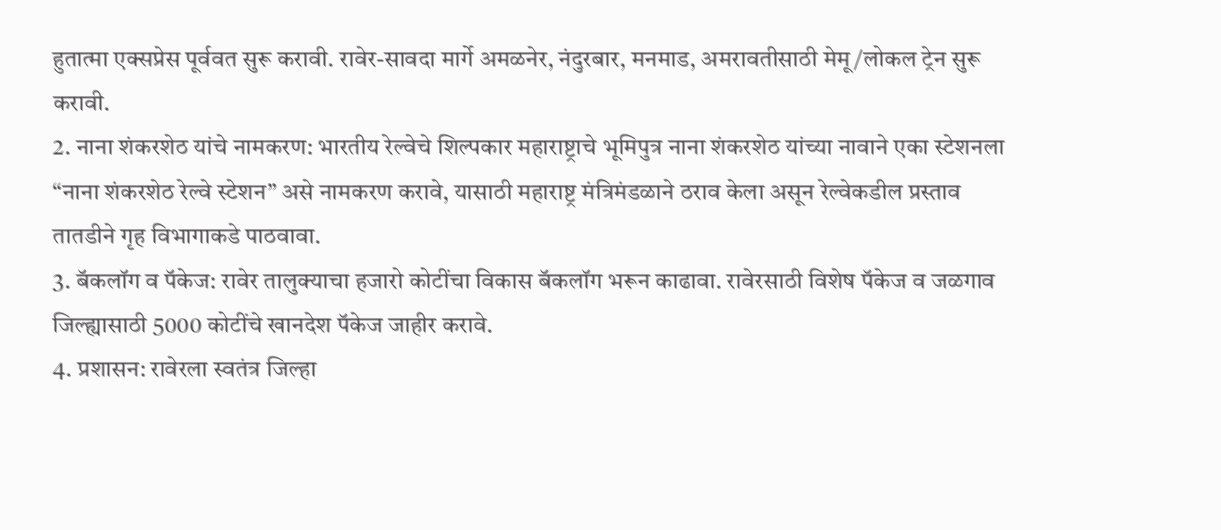हुतात्मा एक्सप्रेस पूर्ववत सुरू करावी. रावेर-सावदा मार्गे अमळनेर, नंदुरबार, मनमाड, अमरावतीसाठी मेमू/लोकल ट्रेन सुरू करावी.
2. नाना शंकरशेठ यांचे नामकरण: भारतीय रेल्वेचे शिल्पकार महाराष्ट्राचे भूमिपुत्र नाना शंकरशेठ यांच्या नावाने एका स्टेशनला “नाना शंकरशेठ रेल्वे स्टेशन” असे नामकरण करावे, यासाठी महाराष्ट्र मंत्रिमंडळाने ठराव केला असून रेल्वेकडील प्रस्ताव तातडीने गृह विभागाकडे पाठवावा.
3. बॅकलॉग व पॅकेज: रावेर तालुक्याचा हजारो कोटींचा विकास बॅकलॉग भरून काढावा. रावेरसाठी विशेष पॅकेज व जळगाव जिल्ह्यासाठी 5000 कोटींचे खानदेश पॅकेज जाहीर करावे.
4. प्रशासन: रावेरला स्वतंत्र जिल्हा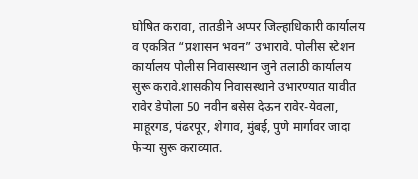घोषित करावा, तातडीने अप्पर जिल्हाधिकारी कार्यालय व एकत्रित “प्रशासन भवन” उभारावे. पोलीस स्टेशन कार्यालय पोलीस निवासस्थान जुने तलाठी कार्यालय सुरू करावे.शासकीय निवासस्थाने उभारण्यात यावीत रावेर डेपोला 50 नवीन बसेस देऊन रावेर-येवला, माहूरगड, पंढरपूर, शेगाव, मुंबई, पुणे मार्गावर जादा फेऱ्या सुरू कराव्यात.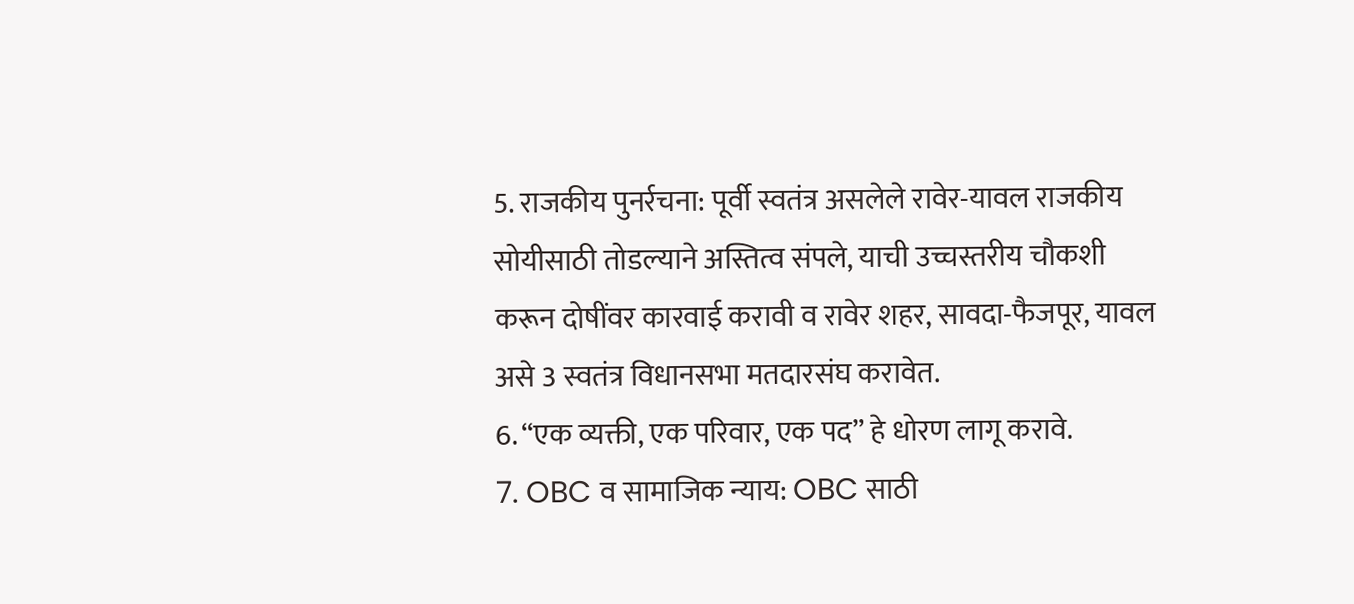5. राजकीय पुनर्रचना: पूर्वी स्वतंत्र असलेले रावेर-यावल राजकीय सोयीसाठी तोडल्याने अस्तित्व संपले, याची उच्चस्तरीय चौकशी करून दोषींवर कारवाई करावी व रावेर शहर, सावदा-फैजपूर, यावल असे 3 स्वतंत्र विधानसभा मतदारसंघ करावेत.
6. “एक व्यक्ती, एक परिवार, एक पद” हे धोरण लागू करावे.
7. OBC व सामाजिक न्याय: OBC साठी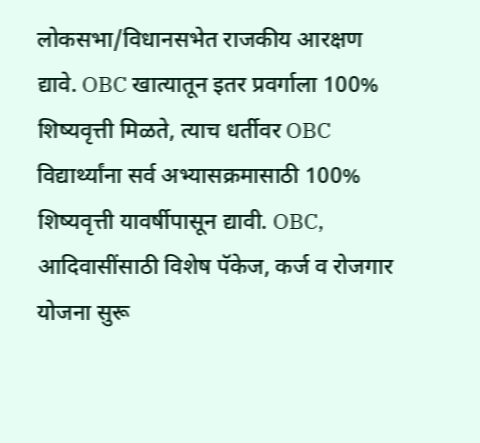लोकसभा/विधानसभेत राजकीय आरक्षण द्यावे. OBC खात्यातून इतर प्रवर्गाला 100% शिष्यवृत्ती मिळते, त्याच धर्तीवर OBC विद्यार्थ्यांना सर्व अभ्यासक्रमासाठी 100% शिष्यवृत्ती यावर्षीपासून द्यावी. OBC, आदिवासींसाठी विशेष पॅकेज, कर्ज व रोजगार योजना सुरू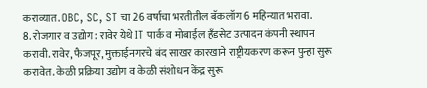कराव्यात. OBC, SC, ST चा 26 वर्षाचा भरतीतील बॅकलॉग 6 महिन्यात भरावा.
8. रोजगार व उद्योग: रावेर येथे IT पार्क व मोबाईल हँडसेट उत्पादन कंपनी स्थापन करावी. रावेर, फैजपूर, मुक्ताईनगरचे बंद साखर कारखाने राष्ट्रीयकरण करून पुन्हा सुरू करावेत. केळी प्रक्रिया उद्योग व केळी संशोधन केंद्र सुरू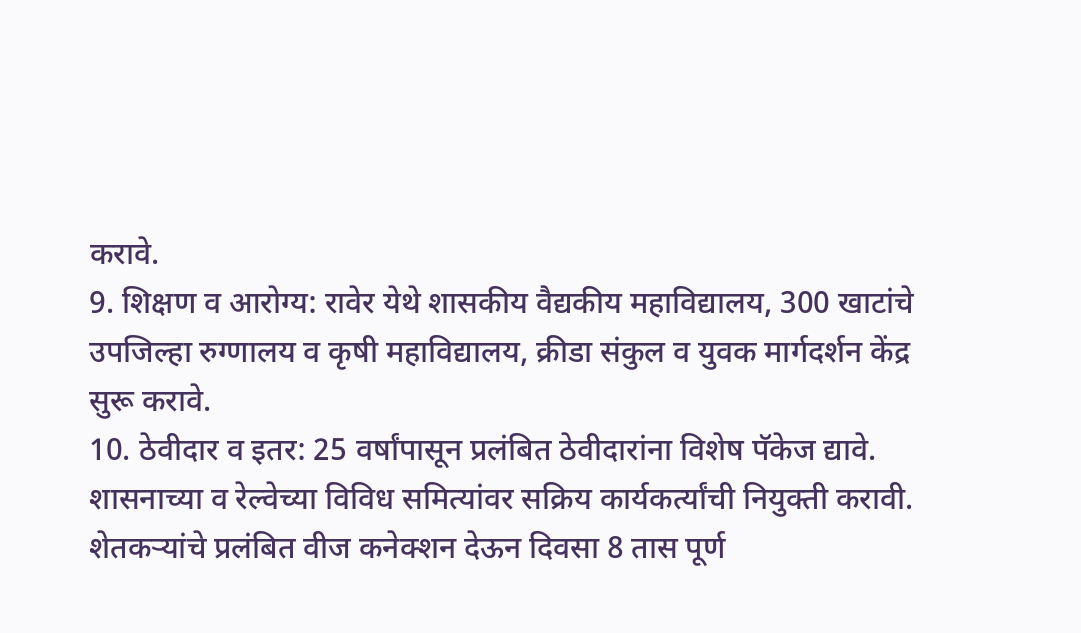करावे.
9. शिक्षण व आरोग्य: रावेर येथे शासकीय वैद्यकीय महाविद्यालय, 300 खाटांचे उपजिल्हा रुग्णालय व कृषी महाविद्यालय, क्रीडा संकुल व युवक मार्गदर्शन केंद्र सुरू करावे.
10. ठेवीदार व इतर: 25 वर्षांपासून प्रलंबित ठेवीदारांना विशेष पॅकेज द्यावे. शासनाच्या व रेल्वेच्या विविध समित्यांवर सक्रिय कार्यकर्त्यांची नियुक्ती करावी. शेतकऱ्यांचे प्रलंबित वीज कनेक्शन देऊन दिवसा 8 तास पूर्ण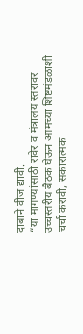दाबाने वीज द्यावी.
“या मागण्यांसाठी रावेर व मंत्रालय स्तरावर उच्चस्तरीय बैठक घेऊन आमच्या शिष्टमंडळाशी चर्चा करावी, सकारात्मक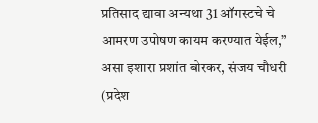प्रतिसाद द्यावा अन्यथा 31 ऑगस्टचे चे आमरण उपोषण कायम करण्यात येईल,” असा इशारा प्रशांत बोरकर, संजय चौधरी (प्रदेश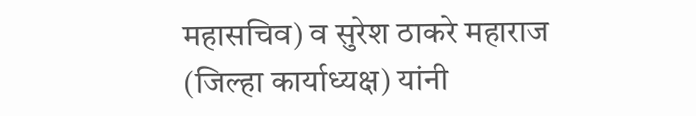महासचिव) व सुरेश ठाकरे महाराज (जिल्हा कार्याध्यक्ष) यांनी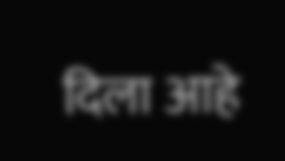दिला आहे